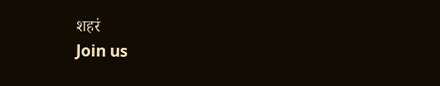शहरं
Join us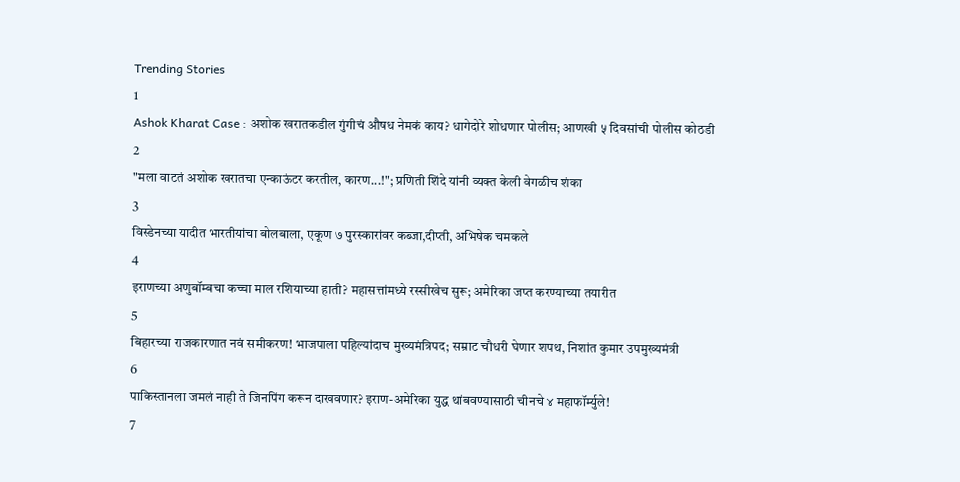Trending Stories
1
Ashok Kharat Case : अशोक खरातकडील गुंगीचं औषध नेमकं काय? धागेदोरे शोधणार पोलीस; आणखी ५ दिवसांची पोलीस कोठडी
2
"मला वाटतं अशोक खरातचा एन्काऊंटर करतील, कारण...!"; प्रणिती शिंदे यांनी व्यक्त केली वेगळीच शंका
3
विस्डेनच्या यादीत भारतीयांचा बोलबाला, एकूण ७ पुरस्कारांवर कब्जा,दीप्ती, अभिषेक चमकले
4
इराणच्या अणुबॉम्बचा कच्चा माल रशियाच्या हाती? महासत्तांमध्ये रस्सीखेच सुरू; अमेरिका जप्त करण्याच्या तयारीत
5
बिहारच्या राजकारणात नवं समीकरण! भाजपाला पहिल्यांदाच मुख्यमंत्रिपद; सम्राट चौधरी घेणार शपथ, निशांत कुमार उपमुख्यमंत्री
6
पाकिस्तानला जमलं नाही ते जिनपिंग करून दाखवणार? इराण-अमेरिका युद्ध थांबवण्यासाठी चीनचे ४ महाफॉर्म्युले!
7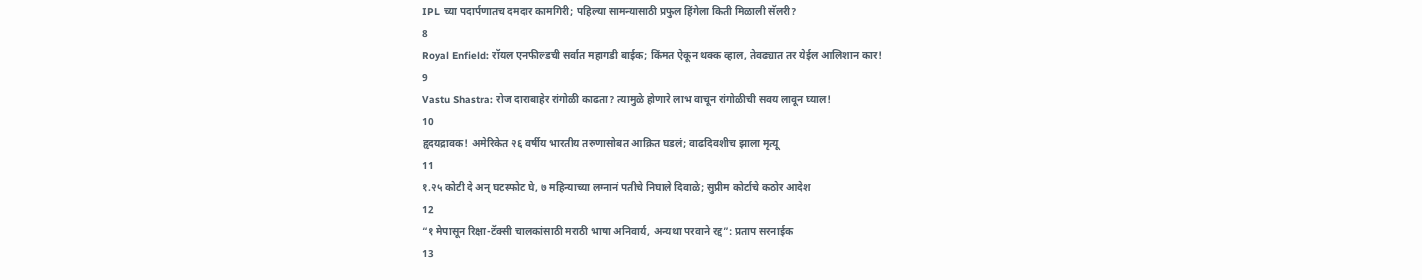IPL च्या पदार्पणातच दमदार कामगिरी; पहिल्या सामन्यासाठी प्रफुल हिंगेला किती मिळाली सॅलरी?
8
Royal Enfield: रॉयल एनफील्डची सर्वात महागडी बाईक; किंमत ऐकून थक्क व्हाल, तेवढ्यात तर येईल आलिशान कार!
9
Vastu Shastra: रोज दाराबाहेर रांगोळी काढता? त्यामुळे होणारे लाभ वाचून रांगोळीची सवय लावून घ्याल!
10
हृदयद्रावक! अमेरिकेत २६ वर्षीय भारतीय तरुणासोबत आक्रित घडलं; वाढदिवशीच झाला मृत्यू
11
१.२५ कोटी दे अन् घटस्फोट घे, ७ महिन्याच्या लग्नानं पतीचे निघाले दिवाळे; सुप्रीम कोर्टाचे कठोर आदेश
12
“१ मेपासून रिक्षा-टॅक्सी चालकांसाठी मराठी भाषा अनिवार्य, अन्यथा परवाने रद्द”: प्रताप सरनाईक
13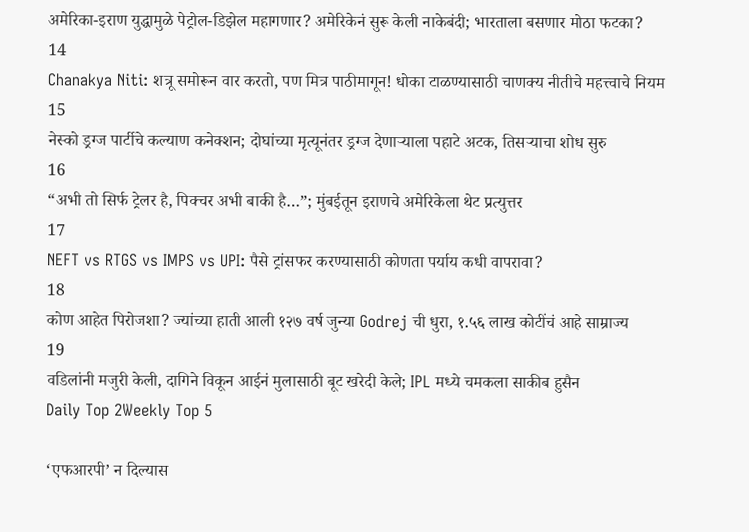अमेरिका-इराण युद्धामुळे पेट्रोल-डिझेल महागणार? अमेरिकेनं सुरू केली नाकेबंदी; भारताला बसणार मोठा फटका?
14
Chanakya Niti: शत्रू समोरून वार करतो, पण मित्र पाठीमागून! धोका टाळण्यासाठी चाणक्य नीतीचे महत्त्वाचे नियम
15
नेस्को ड्रग्ज पार्टीचे कल्याण कनेक्शन; दोघांच्या मृत्यूनंतर ड्रग्ज देणाऱ्याला पहाटे अटक, तिसऱ्याचा शोध सुरु
16
“अभी तो सिर्फ ट्रेलर है, पिक्चर अभी बाकी है…”; मुंबईतून इराणचे अमेरिकेला थेट प्रत्युत्तर
17
NEFT vs RTGS vs IMPS vs UPI: पैसे ट्रांसफर करण्यासाठी कोणता पर्याय कधी वापरावा?
18
कोण आहेत पिरोजशा? ज्यांच्या हाती आली १२७ वर्ष जुन्या Godrej ची धुरा, १.५६ लाख कोटींचं आहे साम्राज्य
19
वडिलांनी मजुरी केली, दागिने विकून आईनं मुलासाठी बूट खरेदी केले; IPL मध्ये चमकला साकीब हुसैन
Daily Top 2Weekly Top 5

‘एफआरपी’ न दिल्यास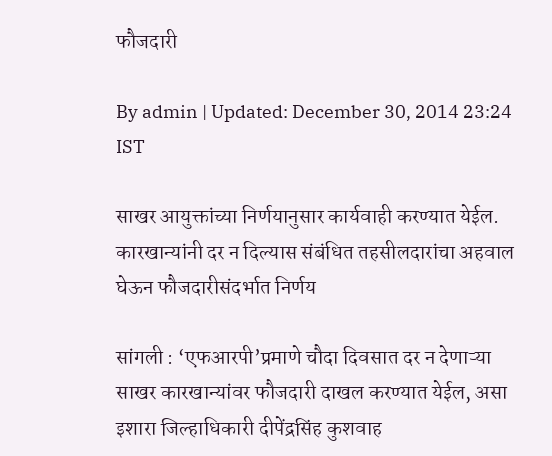फौजदारी

By admin | Updated: December 30, 2014 23:24 IST

साखर आयुक्तांच्या निर्णयानुसार कार्यवाही करण्यात येईल. कारखान्यांनी दर न दिल्यास संबंधित तहसीलदारांचा अहवाल घेऊन फौजदारीसंदर्भात निर्णय

सांगली : ‘एफआरपी’प्रमाणे चौदा दिवसात दर न देणाऱ्या साखर कारखान्यांवर फौजदारी दाखल करण्यात येईल, असा इशारा जिल्हाधिकारी दीपेंद्रसिंह कुशवाह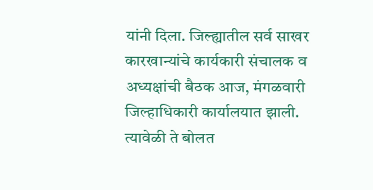यांनी दिला. जिल्ह्यातील सर्व साखर कारखान्यांचे कार्यकारी संचालक व अध्यक्षांची बैठक आज, मंगळवारी जिल्हाधिकारी कार्यालयात झाली. त्यावेळी ते बोलत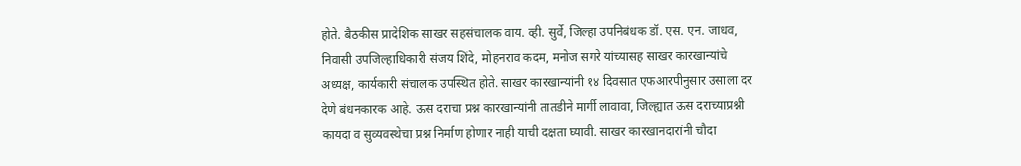होते. बैठकीस प्रादेशिक साखर सहसंचालक वाय. व्ही. सुर्वे, जिल्हा उपनिबंधक डॉ. एस. एन. जाधव, निवासी उपजिल्हाधिकारी संजय शिंदे, मोहनराव कदम, मनोज सगरे यांच्यासह साखर कारखान्यांचे अध्यक्ष, कार्यकारी संचालक उपस्थित होते. साखर कारखान्यांनी १४ दिवसात एफआरपीनुसार उसाला दर देणे बंधनकारक आहे. ऊस दराचा प्रश्न कारखान्यांनी तातडीने मार्गी लावावा, जिल्ह्यात ऊस दराच्याप्रश्नी कायदा व सुव्यवस्थेचा प्रश्न निर्माण होणार नाही याची दक्षता घ्यावी. साखर कारखानदारांनी चौदा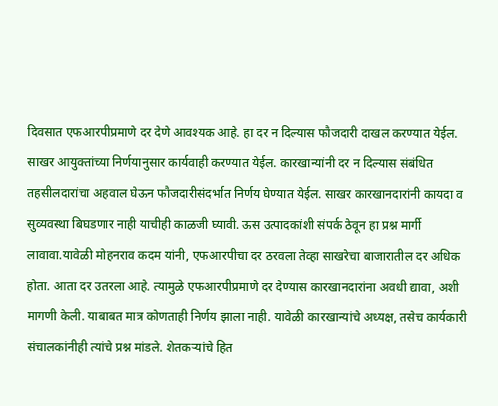दिवसात एफआरपीप्रमाणे दर देणे आवश्यक आहे. हा दर न दिल्यास फौजदारी दाखल करण्यात येईल. साखर आयुक्तांच्या निर्णयानुसार कार्यवाही करण्यात येईल. कारखान्यांनी दर न दिल्यास संबंधित तहसीलदारांचा अहवाल घेऊन फौजदारीसंदर्भात निर्णय घेण्यात येईल. साखर कारखानदारांनी कायदा व सुव्यवस्था बिघडणार नाही याचीही काळजी घ्यावी. ऊस उत्पादकांशी संपर्क ठेवून हा प्रश्न मार्गी लावावा.यावेळी मोहनराव कदम यांनी, एफआरपीचा दर ठरवला तेव्हा साखरेचा बाजारातील दर अधिक होता. आता दर उतरला आहे. त्यामुळे एफआरपीप्रमाणे दर देण्यास कारखानदारांना अवधी द्यावा, अशी मागणी केली. याबाबत मात्र कोणताही निर्णय झाला नाही. यावेळी कारखान्यांचे अध्यक्ष, तसेच कार्यकारी संचालकांनीही त्यांचे प्रश्न मांडले. शेतकऱ्यांचे हित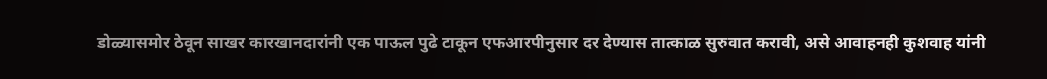डोळ्यासमोर ठेवून साखर कारखानदारांनी एक पाऊल पुढे टाकून एफआरपीनुसार दर देण्यास तात्काळ सुरुवात करावी, असे आवाहनही कुशवाह यांनी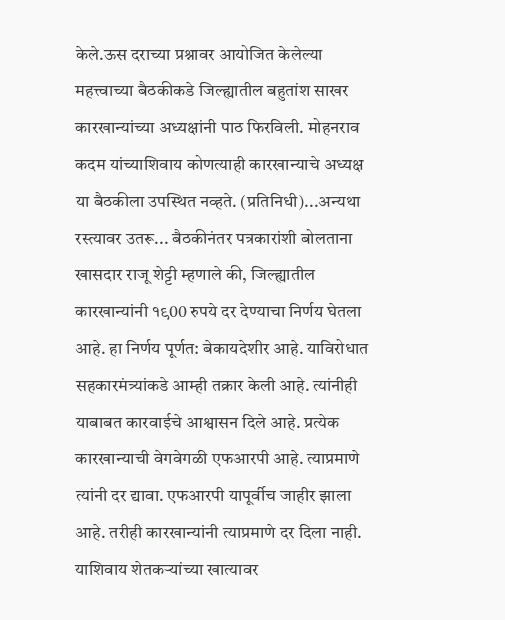केले.ऊस दराच्या प्रश्नावर आयोजित केलेल्या महत्त्वाच्या बैठकीकडे जिल्ह्यातील बहुतांश साखर कारखान्यांच्या अध्यक्षांनी पाठ फिरविली. मोहनराव कदम यांच्याशिवाय कोणत्याही कारखान्याचे अध्यक्ष या बैठकीला उपस्थित नव्हते. (प्रतिनिधी)...अन्यथा रस्त्यावर उतरू... बैठकीनंतर पत्रकारांशी बोलताना खासदार राजू शेट्टी म्हणाले की, जिल्ह्यातील कारखान्यांनी १९00 रुपये दर देण्याचा निर्णय घेतला आहे. हा निर्णय पूर्णत: बेकायदेशीर आहे. याविरोधात सहकारमंत्र्यांकडे आम्ही तक्रार केली आहे. त्यांनीही याबाबत कारवाईचे आश्वासन दिले आहे. प्रत्येक कारखान्याची वेगवेगळी एफआरपी आहे. त्याप्रमाणे त्यांनी दर द्यावा. एफआरपी यापूर्वीच जाहीर झाला आहे. तरीही कारखान्यांनी त्याप्रमाणे दर दिला नाही. याशिवाय शेतकऱ्यांच्या खात्यावर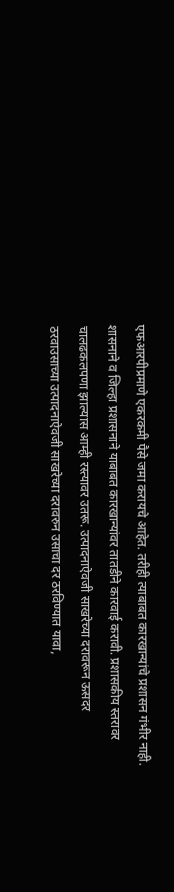एफआरपीप्रमाणे एकरकमी पैसे जमा करायचे आहेत. तरीही त्याबाबत कारखान्यांचे प्रशासन गंभीर नाही. शासनाने व जिल्हा प्रशासनाने याबाबत कारखान्यांवर तातडीने कारवाई करावी. प्रशासकीय स्तरावर चालढकलपणा झाल्यास आम्ही रस्त्यावर उतरू. उत्पादनाऐवजी साखरेच्या दरावरून ऊसदर ठरवाउसाच्या उत्पादनाऐवजी साखरेच्या दरावरुन उसाचा दर ठरविण्यात यावा,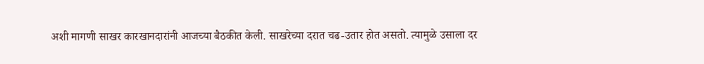अशी मागणी साखर कारखानदारांनी आजच्या बैठकीत केली. साखरेच्या दरात चढ-उतार होत असतो. त्यामुळे उसाला दर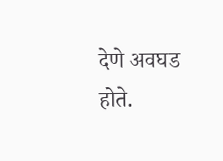देणे अवघड होते.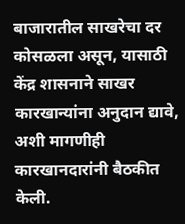बाजारातील साखरेचा दर कोसळला असून, यासाठी केंद्र शासनाने साखर कारखान्यांना अनुदान द्यावे, अशी मागणीही कारखानदारांनी बैठकीत केली.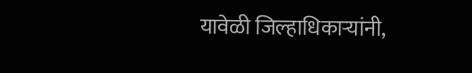यावेळी जिल्हाधिकाऱ्यांनी,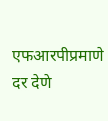एफआरपीप्रमाणे दर देणे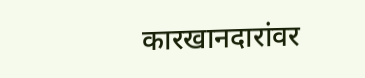कारखानदारांवर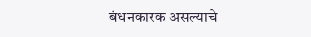बंधनकारक असल्याचे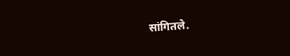सांगितले.